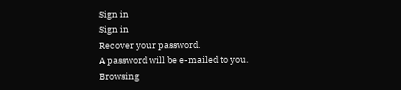Sign in
Sign in
Recover your password.
A password will be e-mailed to you.
Browsing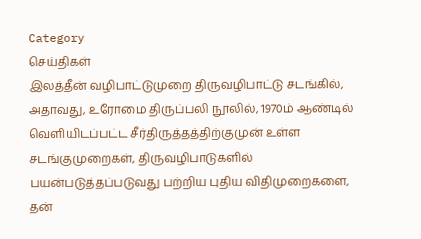Category
செய்திகள்
இலத்தீன் வழிபாட்டுமுறை திருவழிபாட்டு சடங்கில், அதாவது, உரோமை திருப்பலி நூலில், 1970ம் ஆண்டில் வெளியிடப்பட்ட சீர்திருத்தத்திற்குமுன் உள்ள சடங்குமுறைகள், திருவழிபாடுகளில் பயன்படுத்தப்படுவது பற்றிய புதிய விதிமுறைகளை, தன்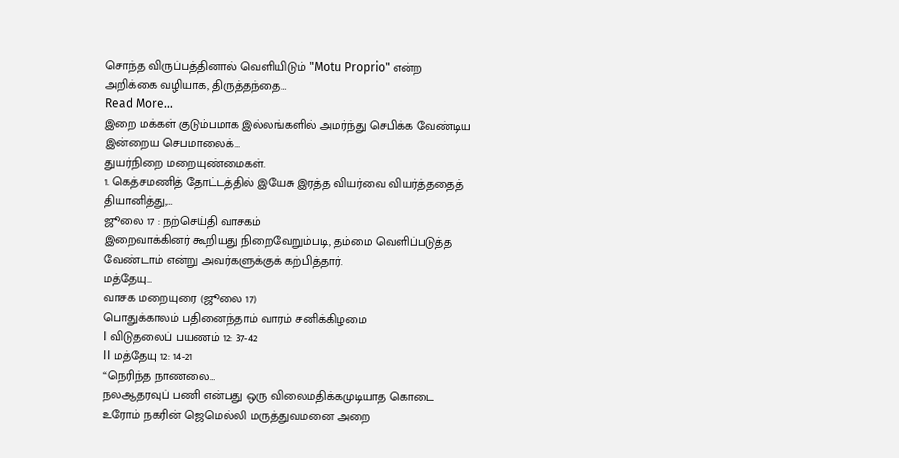சொந்த விருப்பத்தினால் வெளியிடும் "Motu Proprio" என்ற அறிக்கை வழியாக, திருத்தந்தை…
Read More...
இறை மக்கள் குடும்பமாக இல்லங்களில் அமர்ந்து செபிக்க வேண்டிய இன்றைய செபமாலைக்…
துயர்நிறை மறையுண்மைகள்.
1. கெத்சமணித் தோட்டத்தில் இயேசு இரத்த வியர்வை வியர்த்ததைத் தியானித்து,…
ஜூலை 17 : நற்செய்தி வாசகம்
இறைவாக்கினர் கூறியது நிறைவேறும்படி, தம்மை வெளிப்படுத்த வேண்டாம் என்று அவர்களுக்குக் கற்பித்தார்.
மத்தேயு…
வாசக மறையுரை (ஜூலை 17)
பொதுக்காலம் பதினைந்தாம் வாரம் சனிக்கிழமை
I விடுதலைப் பயணம் 12: 37-42
II மத்தேயு 12: 14-21
“நெரிந்த நாணலை…
நலஆதரவுப் பணி என்பது ஒரு விலைமதிக்கமுடியாத கொடை
உரோம் நகரின் ஜெமெல்லி மருத்துவமனை அறை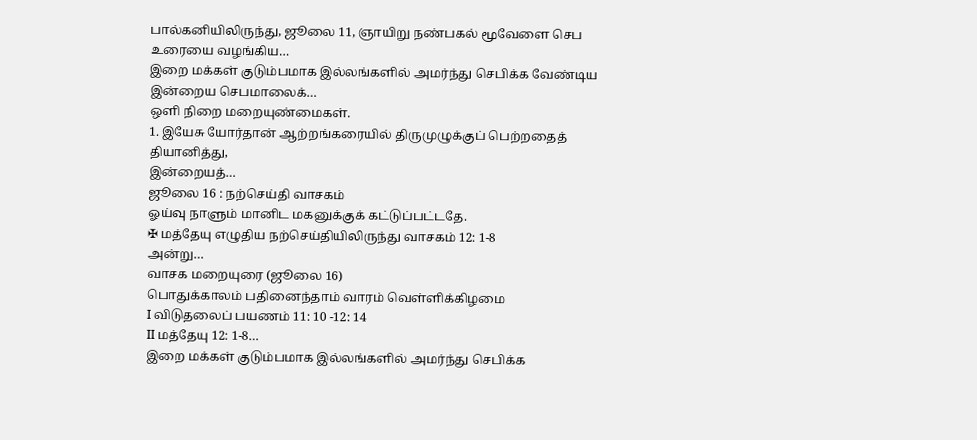பால்கனியிலிருந்து, ஜூலை 11, ஞாயிறு நண்பகல் மூவேளை செப உரையை வழங்கிய…
இறை மக்கள் குடும்பமாக இல்லங்களில் அமர்ந்து செபிக்க வேண்டிய இன்றைய செபமாலைக்…
ஒளி நிறை மறையுண்மைகள்.
1. இயேசு யோர்தான் ஆற்றங்கரையில் திருமுழுக்குப் பெற்றதைத் தியானித்து,
இன்றையத்…
ஜூலை 16 : நற்செய்தி வாசகம்
ஓய்வு நாளும் மானிட மகனுக்குக் கட்டுப்பட்டதே.
✠ மத்தேயு எழுதிய நற்செய்தியிலிருந்து வாசகம் 12: 1-8
அன்று…
வாசக மறையுரை (ஜூலை 16)
பொதுக்காலம் பதினைந்தாம் வாரம் வெள்ளிக்கிழமை
I விடுதலைப் பயணம் 11: 10 -12: 14
II மத்தேயு 12: 1-8…
இறை மக்கள் குடும்பமாக இல்லங்களில் அமர்ந்து செபிக்க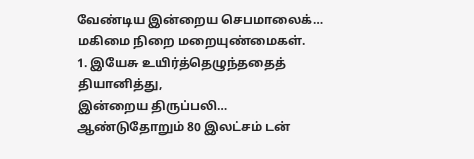வேண்டிய இன்றைய செபமாலைக்…
மகிமை நிறை மறையுண்மைகள்.
1. இயேசு உயிர்த்தெழுந்ததைத் தியானித்து,
இன்றைய திருப்பலி…
ஆண்டுதோறும் 80 இலட்சம் டன்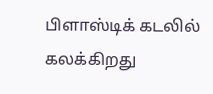பிளாஸ்டிக் கடலில் கலக்கிறது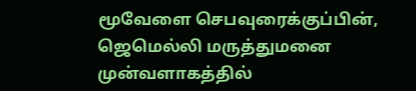மூவேளை செபவுரைக்குப்பின், ஜெமெல்லி மருத்துமனை முன்வளாகத்தில்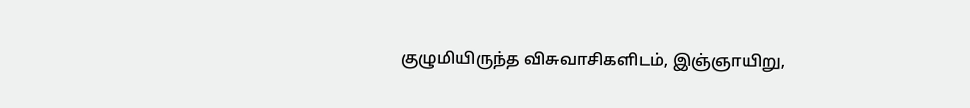குழுமியிருந்த விசுவாசிகளிடம், இஞ்ஞாயிறு,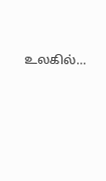உலகில்…